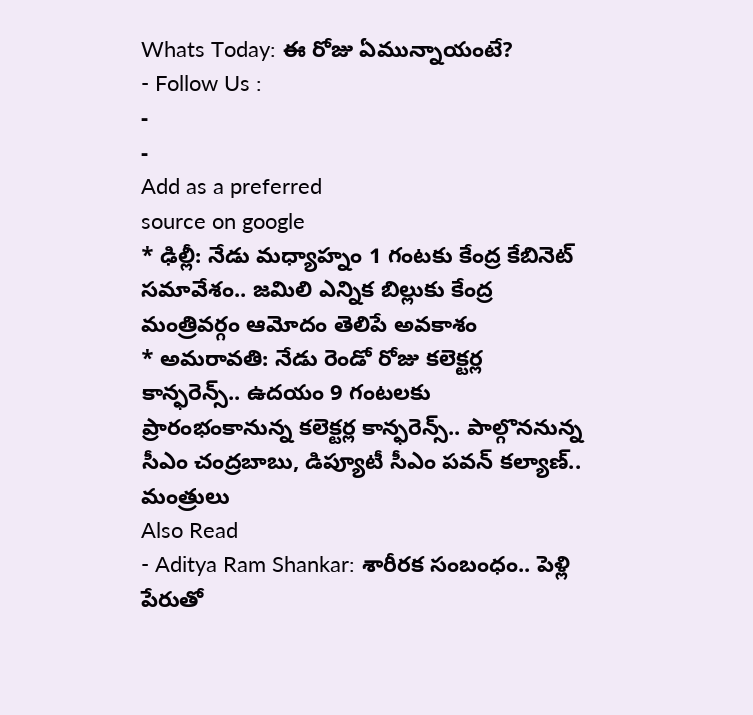Whats Today: ఈ రోజు ఏమున్నాయంటే?
- Follow Us :
-
-
Add as a preferred
source on google
* ఢిల్లీ: నేడు మధ్యాహ్నం 1 గంటకు కేంద్ర కేబినెట్ సమావేశం.. జమిలి ఎన్నిక బిల్లుకు కేంద్ర మంత్రివర్గం ఆమోదం తెలిపే అవకాశం
* అమరావతి: నేడు రెండో రోజు కలెక్టర్ల కాన్ఫరెన్స్.. ఉదయం 9 గంటలకు ప్రారంభంకానున్న కలెక్టర్ల కాన్ఫరెన్స్.. పాల్గొననున్న సీఎం చంద్రబాబు, డిప్యూటీ సీఎం పవన్ కల్యాణ్.. మంత్రులు
Also Read
- Aditya Ram Shankar: శారీరక సంబంధం.. పెళ్లి పేరుతో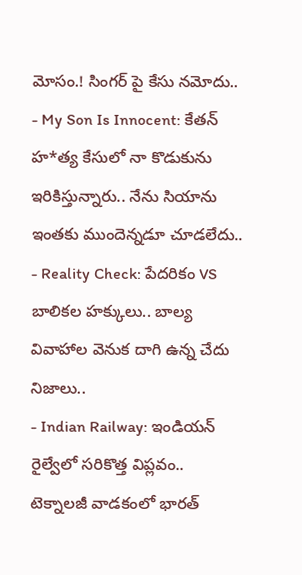మోసం.! సింగర్ పై కేసు నమోదు..
- My Son Is Innocent: కేతన్ హ*త్య కేసులో నా కొడుకును ఇరికిస్తున్నారు.. నేను సియాను ఇంతకు ముందెన్నడూ చూడలేదు..
- Reality Check: పేదరికం VS బాలికల హక్కులు.. బాల్య వివాహాల వెనుక దాగి ఉన్న చేదు నిజాలు..
- Indian Railway: ఇండియన్ రైల్వేలో సరికొత్త విప్లవం.. టెక్నాలజీ వాడకంలో భారత్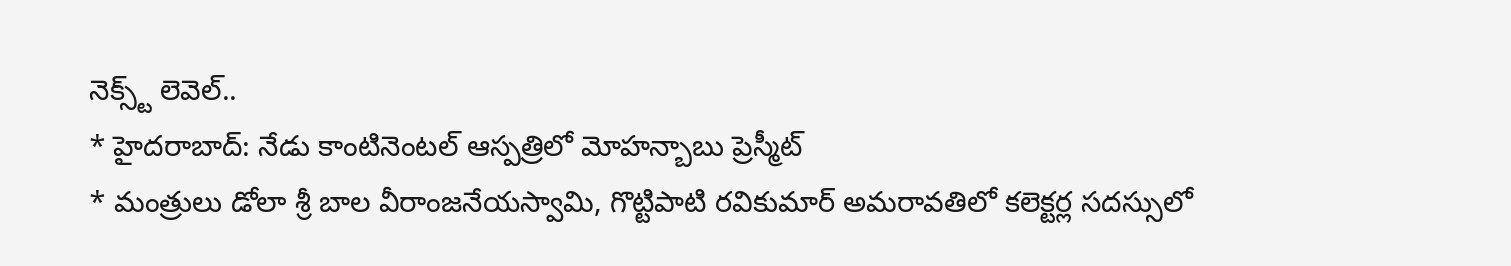నెక్స్ట్ లెవెల్..
* హైదరాబాద్: నేడు కాంటినెంటల్ ఆస్పత్రిలో మోహన్బాబు ప్రెస్మీట్
* మంత్రులు డోలా శ్రీ బాల వీరాంజనేయస్వామి, గొట్టిపాటి రవికుమార్ అమరావతిలో కలెక్టర్ల సదస్సులో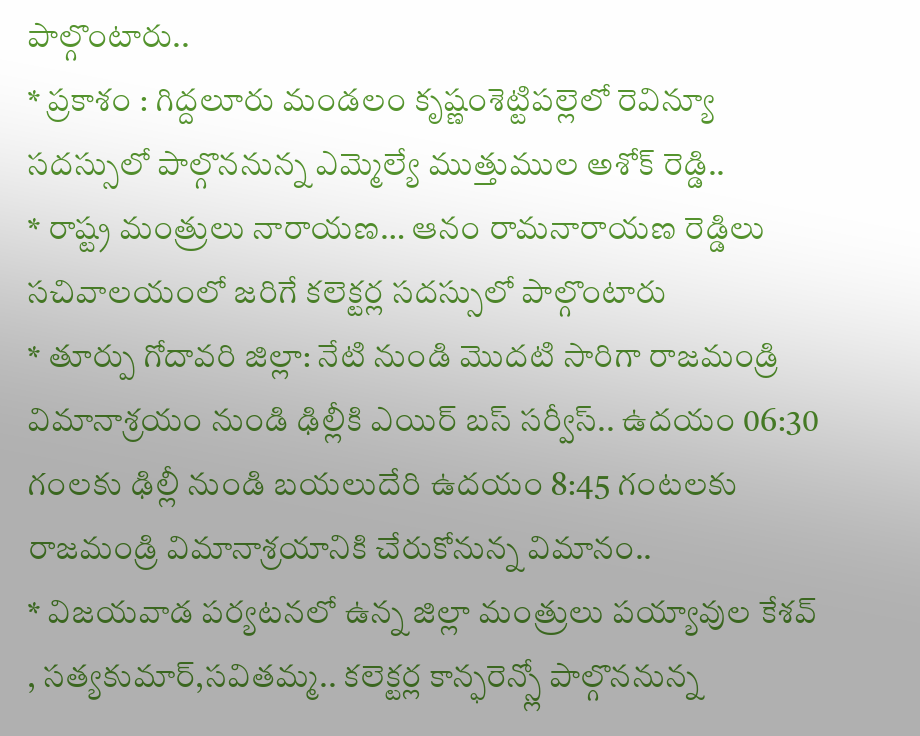పాల్గొంటారు..
* ప్రకాశం : గిద్దలూరు మండలం కృష్ణంశెట్టిపల్లెలో రెవిన్యూ సదస్సులో పాల్గొననున్న ఎమ్మెల్యే ముత్తుముల అశోక్ రెడ్డి..
* రాష్ట్ర మంత్రులు నారాయణ… ఆనం రామనారాయణ రెడ్డిలు సచివాలయంలో జరిగే కలెక్టర్ల సదస్సులో పాల్గొంటారు
* తూర్పు గోదావరి జిల్లా: నేటి నుండి మొదటి సారిగా రాజమండ్రి విమానాశ్రయం నుండి ఢిల్లీకి ఎయిర్ బస్ సర్వీస్.. ఉదయం 06:30 గంలకు ఢిల్లీ నుండి బయలుదేరి ఉదయం 8:45 గంటలకు రాజమండ్రి విమానాశ్రయానికి చేరుకోనున్న విమానం..
* విజయవాడ పర్యటనలో ఉన్న జిల్లా మంత్రులు పయ్యావుల కేశవ్ , సత్యకుమార్,సవితమ్మ.. కలెక్టర్ల కాన్ఫరెన్స్లో పాల్గొననున్న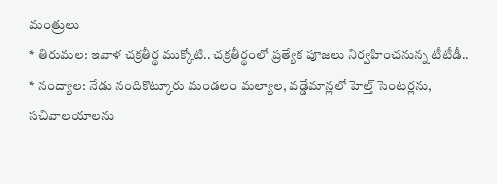మంత్రులు
* తిరుమల: ఇవాళ చక్రతీర్థ ముక్కోటి.. చక్రతీర్థంలో ప్రత్యేక పూజలు నిర్వహించనున్న టీటీడీ..
* నంద్యాల: నేడు నందికొట్కూరు మండలం మల్యాల, వడ్డేమాన్లలో హెల్త్ సెంటర్లను, సచివాలయాలను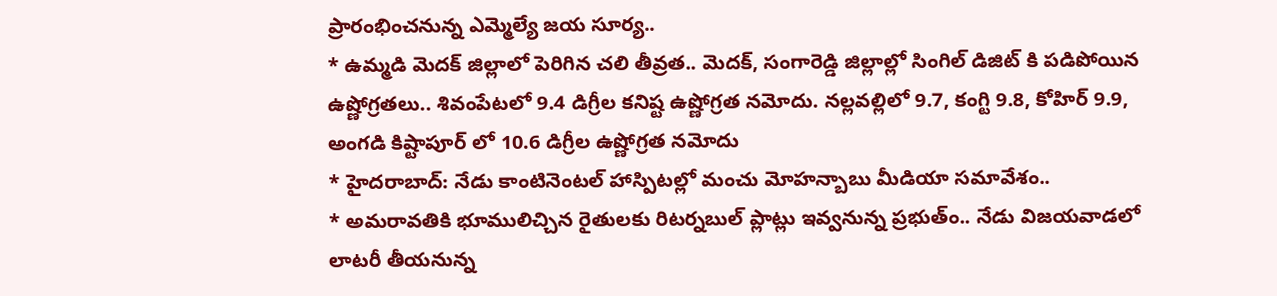ప్రారంభించనున్న ఎమ్మెల్యే జయ సూర్య..
* ఉమ్మడి మెదక్ జిల్లాలో పెరిగిన చలి తీవ్రత.. మెదక్, సంగారెడ్డి జిల్లాల్లో సింగిల్ డిజిట్ కి పడిపోయిన ఉష్ణోగ్రతలు.. శివంపేటలో 9.4 డిగ్రీల కనిష్ట ఉష్ణోగ్రత నమోదు. నల్లవల్లిలో 9.7, కంగ్టి 9.8, కోహిర్ 9.9, అంగడి కిష్టాపూర్ లో 10.6 డిగ్రీల ఉష్ణోగ్రత నమోదు
* హైదరాబాద్: నేడు కాంటినెంటల్ హాస్పిటల్లో మంచు మోహన్బాబు మీడియా సమావేశం..
* అమరావతికి భూములిచ్చిన రైతులకు రిటర్నబుల్ ప్లాట్లు ఇవ్వనున్న ప్రభుత్ం.. నేడు విజయవాడలో లాటరీ తీయనున్న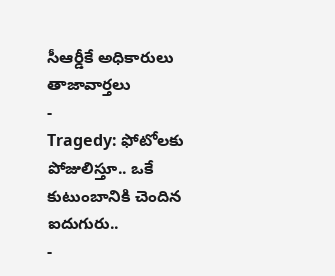సీఆర్డీకే అధికారులు
తాజావార్తలు
-
Tragedy: ఫోటోలకు పోజులిస్తూ.. ఒకే కుటుంబానికి చెందిన ఐదుగురు..
-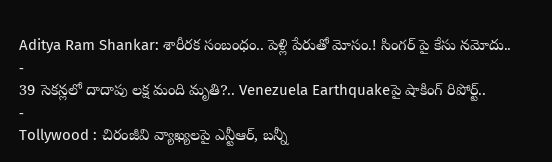Aditya Ram Shankar: శారీరక సంబంధం.. పెళ్లి పేరుతో మోసం.! సింగర్ పై కేసు నమోదు..
-
39 సెకన్లలో దాదాపు లక్ష మంది మృతి?.. Venezuela Earthquakeపై షాకింగ్ రిపోర్ట్..
-
Tollywood : చిరంజీవి వ్యాఖ్యలపై ఎన్టీఆర్, బన్నీ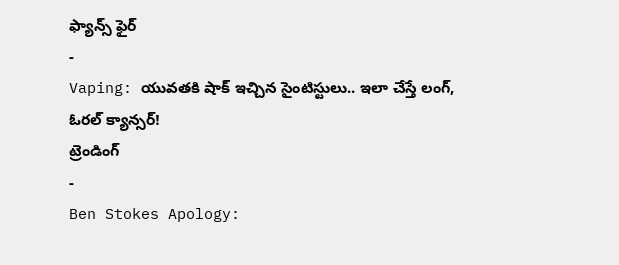ఫ్యాన్స్ ఫైర్
-
Vaping: యువతకి షాక్ ఇచ్చిన సైంటిస్టులు.. ఇలా చేస్తే లంగ్, ఓరల్ క్యాన్సర్!
ట్రెండింగ్
-
Ben Stokes Apology: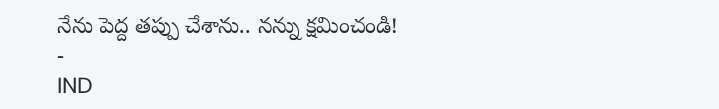నేను పెద్ద తప్పు చేశాను.. నన్ను క్షమించండి!
-
IND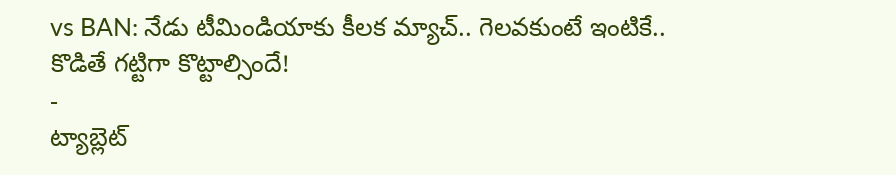vs BAN: నేడు టీమిండియాకు కీలక మ్యాచ్.. గెలవకుంటే ఇంటికే.. కొడితే గట్టిగా కొట్టాల్సిందే!
-
ట్యాబ్లెట్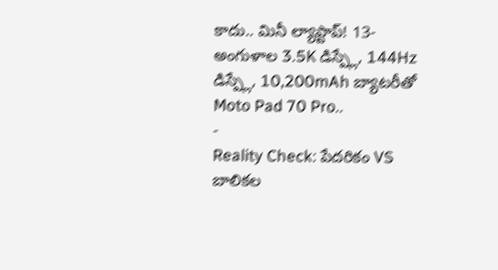కాదు.. మినీ ల్యాప్టాప్! 13-అంగుళాల 3.5K డిస్ప్లే, 144Hz డిస్ప్లే, 10,200mAh బ్యాటరీతో Moto Pad 70 Pro..
-
Reality Check: పేదరికం VS బాలికల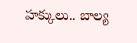హక్కులు.. బాల్య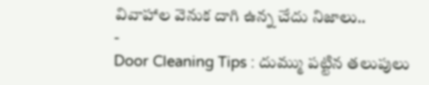వివాహాల వెనుక దాగి ఉన్న చేదు నిజాలు..
-
Door Cleaning Tips : దుమ్ము పట్టిన తలుపులు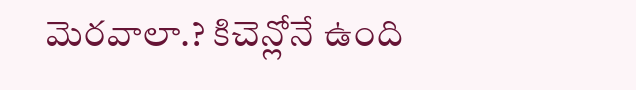మెరవాలా.? కిచెన్లోనే ఉంది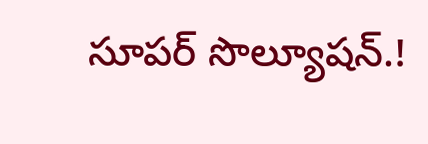సూపర్ సొల్యూషన్.!